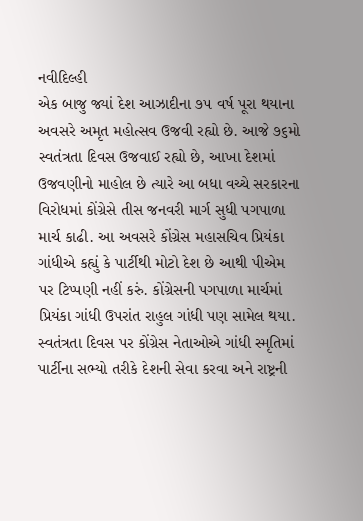નવીદિલ્હી
એક બાજુ જ્યાં દેશ આઝાદીના ૭૫ વર્ષ પૂરા થયાના અવસરે અમૃત મહોત્સવ ઉજવી રહ્યો છે. આજે ૭૬મો સ્વતંત્રતા દિવસ ઉજવાઈ રહ્યો છે, આખા દેશમાં ઉજવણીનો માહોલ છે ત્યારે આ બધા વચ્ચે સરકારના વિરોધમાં કોંગ્રેસે તીસ જનવરી માર્ગ સુધી પગપાળા માર્ચ કાઢી. આ અવસરે કોંગ્રેસ મહાસચિવ પ્રિયંકા ગાંધીએ કહ્યું કે પાર્ટીથી મોટો દેશ છે આથી પીએમ પર ટિપ્પણી નહીં કરું. કોંગ્રેસની પગપાળા માર્ચમાં પ્રિયંકા ગાંધી ઉપરાંત રાહુલ ગાંધી પણ સામેલ થયા. સ્વતંત્રતા દિવસ પર કોંગ્રેસ નેતાઓએ ગાંધી સ્મૃતિમાં પાર્ટીના સભ્યો તરીકે દેશની સેવા કરવા અને રાષ્ટ્રની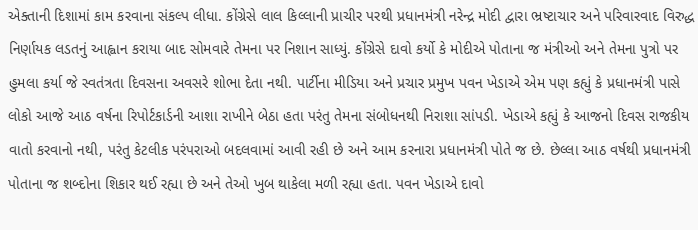એક્તાની દિશામાં કામ કરવાના સંકલ્પ લીધા. કોંગ્રેસે લાલ કિલ્લાની પ્રાચીર પરથી પ્રધાનમંત્રી નરેન્દ્ર મોદી દ્વારા ભ્રષ્ટાચાર અને પરિવારવાદ વિરુદ્ધ નિર્ણાયક લડતનું આહ્વાન કરાયા બાદ સોમવારે તેમના પર નિશાન સાધ્યું. કોંગ્રેસે દાવો કર્યો કે મોદીએ પોતાના જ મંત્રીઓ અને તેમના પુત્રો પર હુમલા કર્યા જે સ્વતંત્રતા દિવસના અવસરે શોભા દેતા નથી. પાર્ટીના મીડિયા અને પ્રચાર પ્રમુખ પવન ખેડાએ એમ પણ કહ્યું કે પ્રધાનમંત્રી પાસે લોકો આજે આઠ વર્ષના રિપોર્ટકાર્ડની આશા રાખીને બેઠા હતા પરંતુ તેમના સંબોધનથી નિરાશા સાંપડી. ખેડાએ કહ્યું કે આજનો દિવસ રાજકીય વાતો કરવાનો નથી, પરંતુ કેટલીક પરંપરાઓ બદલવામાં આવી રહી છે અને આમ કરનારા પ્રધાનમંત્રી પોતે જ છે. છેલ્લા આઠ વર્ષથી પ્રધાનમંત્રી પોતાના જ શબ્દોના શિકાર થઈ રહ્યા છે અને તેઓ ખુબ થાકેલા મળી રહ્યા હતા. પવન ખેડાએ દાવો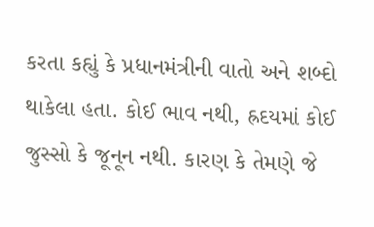કરતા કહ્યું કે પ્રધાનમંત્રીની વાતો અને શબ્દો થાકેલા હતા. કોઈ ભાવ નથી, હ્રદયમાં કોઈ જુસ્સો કે જૂનૂન નથી. કારણ કે તેમણે જે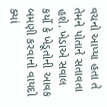વચનો આપ્યા હતા તે તેમને પોતાને સતાવતા હશે. ખેડાએ સવાલ કર્યો કે ખેડૂતોની આવક બમણી કરવાનો વાયદો ક્યાં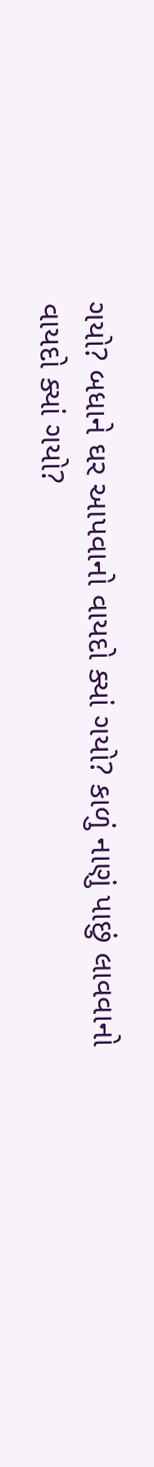ગયો? બધાને ઘર આપવાનો વાયદો ક્યાં ગયો? કાળું નાણું પાછું લાવવાનો વાયદો ક્યાં ગયો?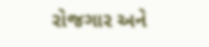રોજગાર અને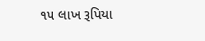૧૫ લાખ રૂપિયા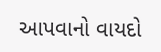આપવાનો વાયદો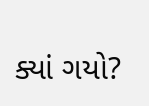ક્યાં ગયો?